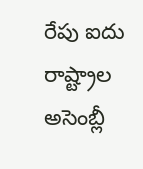రేపు ఐదు రాష్ట్రాల అసెంబ్లీ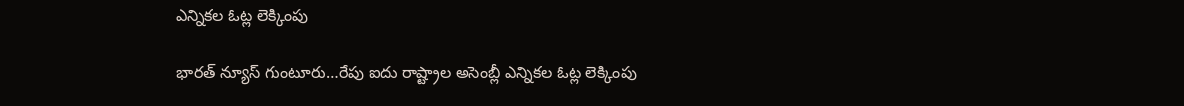ఎన్నికల ఓట్ల లెక్కింపు

భారత్ న్యూస్ గుంటూరు…రేపు ఐదు రాష్ట్రాల అసెంబ్లీ ఎన్నికల ఓట్ల లెక్కింపు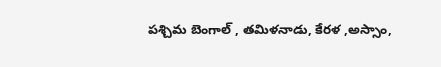పశ్చిమ బెంగాల్ , తమిళనాడు, కేరళ ,అస్సాం,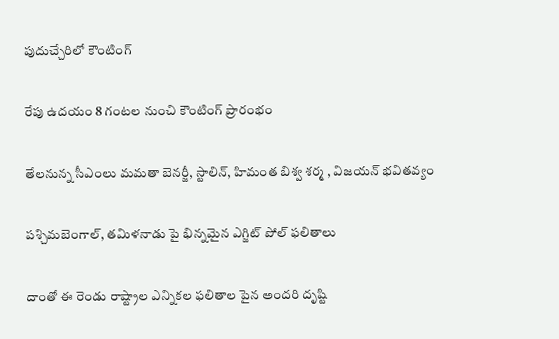పుదుచ్చేరిలో కౌంటింగ్

రేపు ఉదయం 8 గంటల నుంచి కౌంటింగ్ ప్రారంభం

తేలనున్న సీఎంలు మమతా బెనర్జీ, స్టాలిన్, హిమంత బిశ్వ శర్మ , విజయన్ భవితవ్యం

పశ్చిమబెంగాల్, తమిళనాడు పై భిన్నమైన ఎగ్జిట్ పోల్ ఫలితాలు

దాంతో ఈ రెండు రాష్ట్రాల ఎన్నికల ఫలితాల పైన అందరి దృష్టి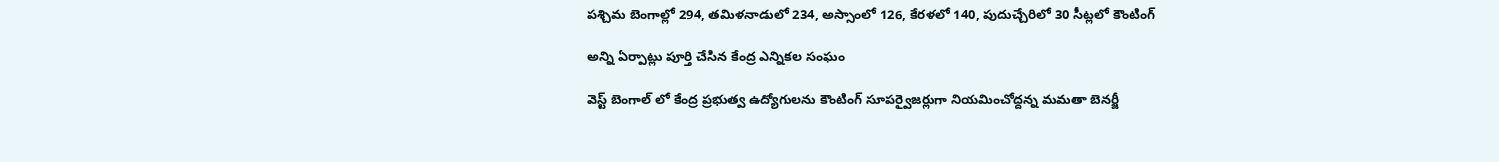పశ్చిమ బెంగాల్లో 294, తమిళనాడులో 234, అస్సాంలో 126, కేరళలో 140, పుదుచ్చేరిలో 30 సీట్లలో కౌంటింగ్

అన్ని ఏర్పాట్లు పూర్తి చేసిన కేంద్ర ఎన్నికల సంఘం

వెస్ట్ బెంగాల్ లో కేంద్ర ప్రభుత్వ ఉద్యోగులను కౌంటింగ్ సూపర్వైజర్లుగా నియమించోద్దన్న మమతా బెనర్జీ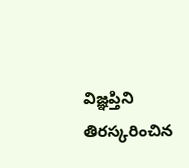విజ్ఞప్తిని తిరస్కరించిన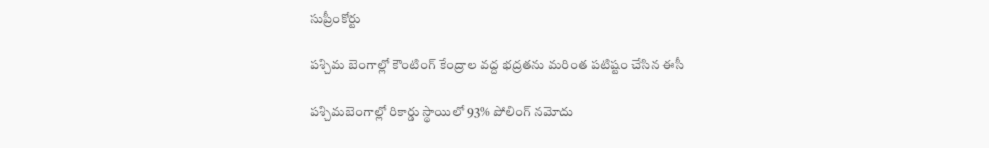సుప్రీంకోర్టు

పశ్చిమ బెంగాల్లో కౌంటింగ్ కేంద్రాల వద్ద భద్రతను మరింత పటిష్టం చేసిన ఈసీ

పశ్చిమబెంగాల్లో రికార్డు స్థాయిలో 93% పోలింగ్ నమోదు